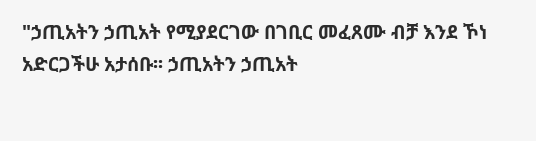"ኃጢአትን ኃጢአት የሚያደርገው በገቢር መፈጸሙ ብቻ እንደ ኾነ አድርጋችሁ አታሰቡ፡፡ ኃጢአትን ኃጢአት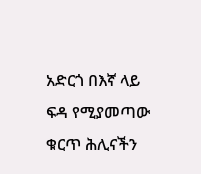አድርጎ በእኛ ላይ ፍዳ የሚያመጣው ቁርጥ ሕሊናችን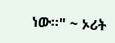ነው፡፡" ~ ኦሪት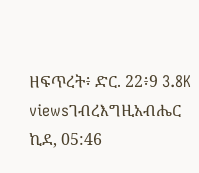ዘፍጥረት፥ ድር. 22፥9 3.8K viewsገብረእግዚአብሔር ኪደ, 05:46